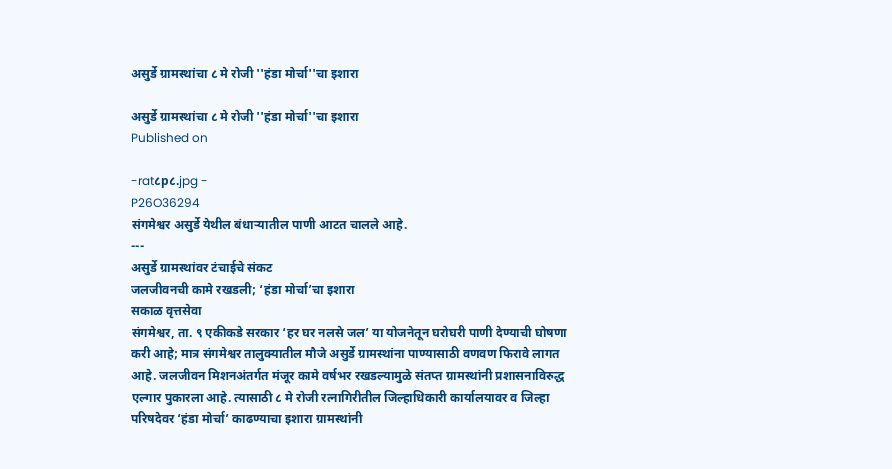असुर्डे ग्रामस्थांचा ८ मे रोजी ''हंडा मोर्चा''चा इशारा

असुर्डे ग्रामस्थांचा ८ मे रोजी ''हंडा मोर्चा''चा इशारा
Published on

-rat८p८.jpg -
P26O36294
संगमेश्वर असुर्डे येथील बंधाऱ्यातील पाणी आटत चालले आहे.
---
असुर्डे ग्रामस्थांवर टंचाईचे संकट
जलजीवनची कामे रखडली; ‘हंडा मोर्चा’चा इशारा
सकाळ वृत्तसेवा
संगमेश्वर, ता. ९ एकीकडे सरकार ‘हर घर नलसे जल’ या योजनेतून घरोघरी पाणी देण्याची घोषणा करी आहे; मात्र संगमेश्वर तालुक्यातील मौजे असुर्डे ग्रामस्थांना पाण्यासाठी वणवण फिरावे लागत आहे. जलजीवन मिशनअंतर्गत मंजूर कामे वर्षभर रखडल्यामुळे संतप्त ग्रामस्थांनी प्रशासनाविरुद्ध एल्गार पुकारला आहे. त्यासाठी ८ मे रोजी रत्नागिरीतील जिल्हाधिकारी कार्यालयावर व जिल्हा परिषदेवर ‘हंडा मोर्चा’ काढण्याचा इशारा ग्रामस्थांनी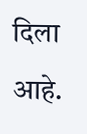दिला आहे.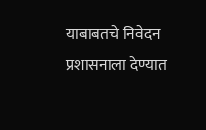याबाबतचे निवेदन प्रशासनाला देण्यात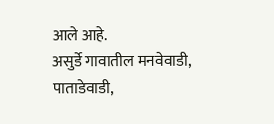आले आहे.
असुर्डे गावातील मनवेवाडी, पाताडेवाडी,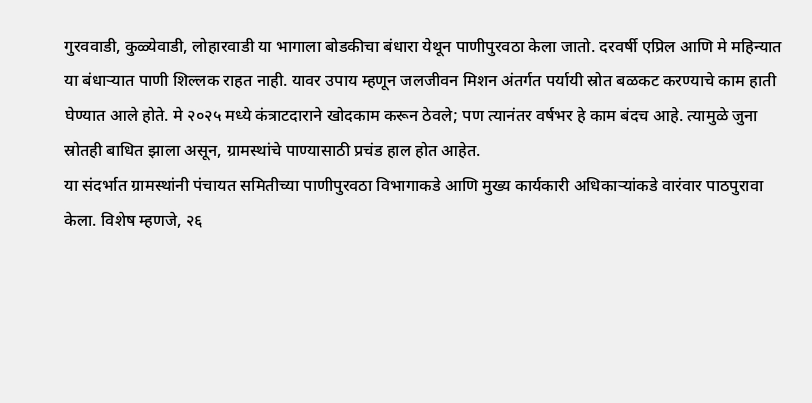गुरववाडी, कुळ्येवाडी, लोहारवाडी या भागाला बोडकीचा बंधारा येथून पाणीपुरवठा केला जातो. दरवर्षी एप्रिल आणि मे महिन्यात या बंधाऱ्यात पाणी शिल्लक राहत नाही. यावर उपाय म्हणून जलजीवन मिशन अंतर्गत पर्यायी स्रोत बळकट करण्याचे काम हाती घेण्यात आले होते. मे २०२५ मध्ये कंत्राटदाराने खोदकाम करून ठेवले; पण त्यानंतर वर्षभर हे काम बंदच आहे. त्यामुळे जुना स्रोतही बाधित झाला असून, ग्रामस्थांचे पाण्यासाठी प्रचंड हाल होत आहेत.
या संदर्भात ग्रामस्थांनी पंचायत समितीच्या पाणीपुरवठा विभागाकडे आणि मुख्य कार्यकारी अधिकाऱ्यांकडे वारंवार पाठपुरावा केला. विशेष म्हणजे, २६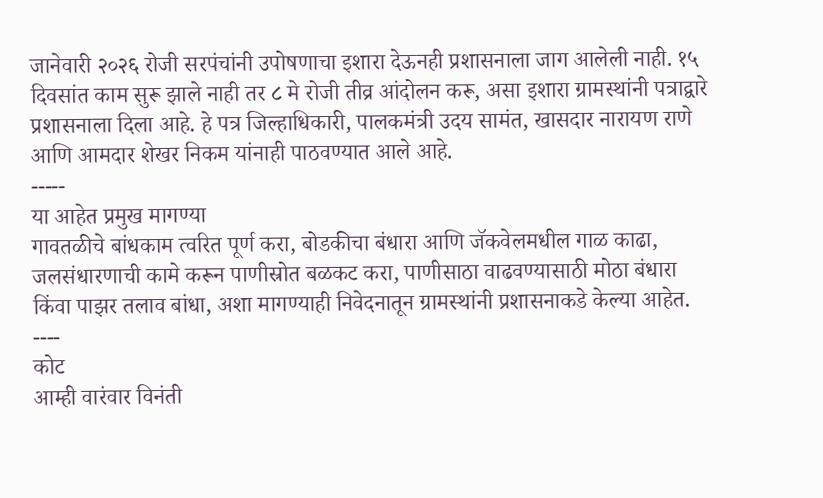जानेवारी २०२६ रोजी सरपंचांनी उपोषणाचा इशारा देऊनही प्रशासनाला जाग आलेली नाही. १५ दिवसांत काम सुरू झाले नाही तर ८ मे रोजी तीव्र आंदोलन करू, असा इशारा ग्रामस्थांनी पत्राद्वारे प्रशासनाला दिला आहे. हे पत्र जिल्हाधिकारी, पालकमंत्री उदय सामंत, खासदार नारायण राणे आणि आमदार शेखर निकम यांनाही पाठवण्यात आले आहे.
-----
या आहेत प्रमुख मागण्या
गावतळीचे बांधकाम त्वरित पूर्ण करा, बोडकीचा बंधारा आणि जॅकवेलमधील गाळ काढा, जलसंधारणाची कामे करून पाणीस्रोत बळकट करा, पाणीसाठा वाढवण्यासाठी मोठा बंधारा किंवा पाझर तलाव बांधा, अशा मागण्याही निवेदनातून ग्रामस्थांनी प्रशासनाकडे केल्या आहेत.
----
कोट
आम्ही वारंवार विनंती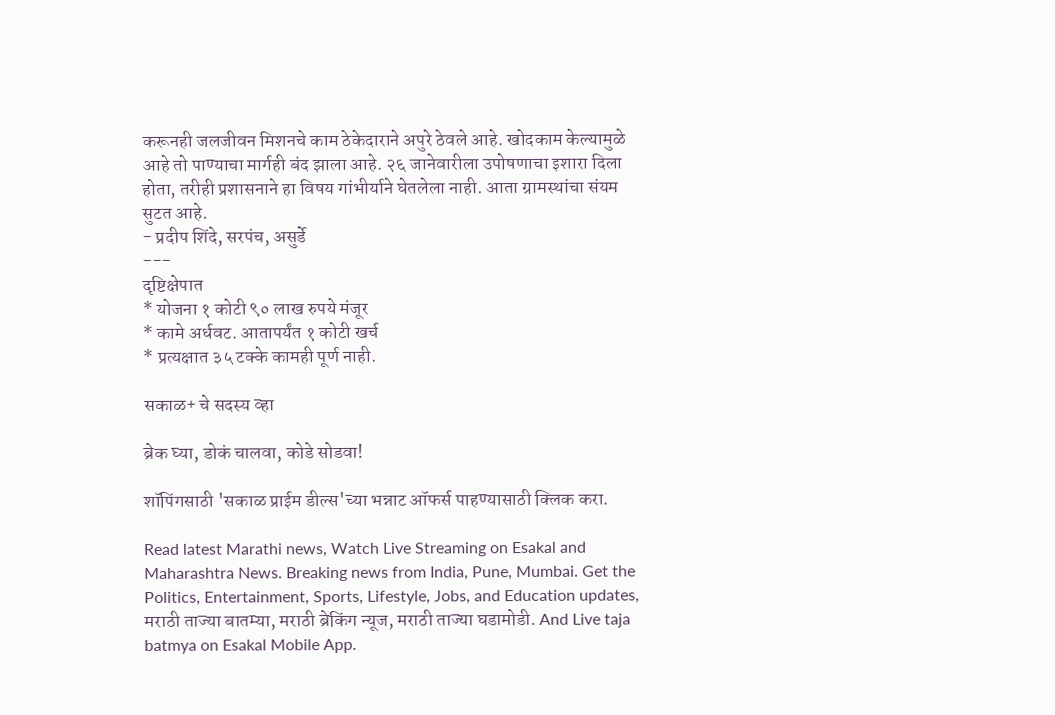करूनही जलजीवन मिशनचे काम ठेकेदाराने अपुरे ठेवले आहे. खोदकाम केल्यामुळे आहे तो पाण्याचा मार्गही बंद झाला आहे. २६ जानेवारीला उपोषणाचा इशारा दिला होता, तरीही प्रशासनाने हा विषय गांभीर्याने घेतलेला नाही. आता ग्रामस्थांचा संयम सुटत आहे.
- प्रदीप शिंदे, सरपंच, असुर्डे
---
दृष्टिक्षेपात
* योजना १ कोटी ९० लाख रुपये मंजूर
* कामे अर्धवट. आतापर्यंत १ कोटी खर्च
* प्रत्यक्षात ३५ टक्के कामही पूर्ण नाही.

सकाळ+ चे सदस्य व्हा

ब्रेक घ्या, डोकं चालवा, कोडे सोडवा!

शॉपिंगसाठी 'सकाळ प्राईम डील्स'च्या भन्नाट ऑफर्स पाहण्यासाठी क्लिक करा.

Read latest Marathi news, Watch Live Streaming on Esakal and Maharashtra News. Breaking news from India, Pune, Mumbai. Get the Politics, Entertainment, Sports, Lifestyle, Jobs, and Education updates, मराठी ताज्या बातम्या, मराठी ब्रेकिंग न्यूज, मराठी ताज्या घडामोडी. And Live taja batmya on Esakal Mobile App.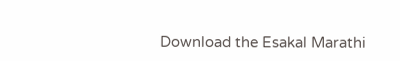Download the Esakal Marathi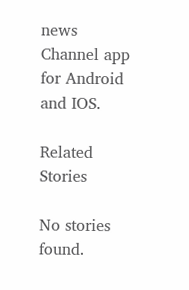news Channel app for Android and IOS.

Related Stories

No stories found.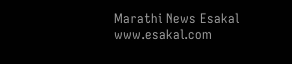Marathi News Esakal
www.esakal.com